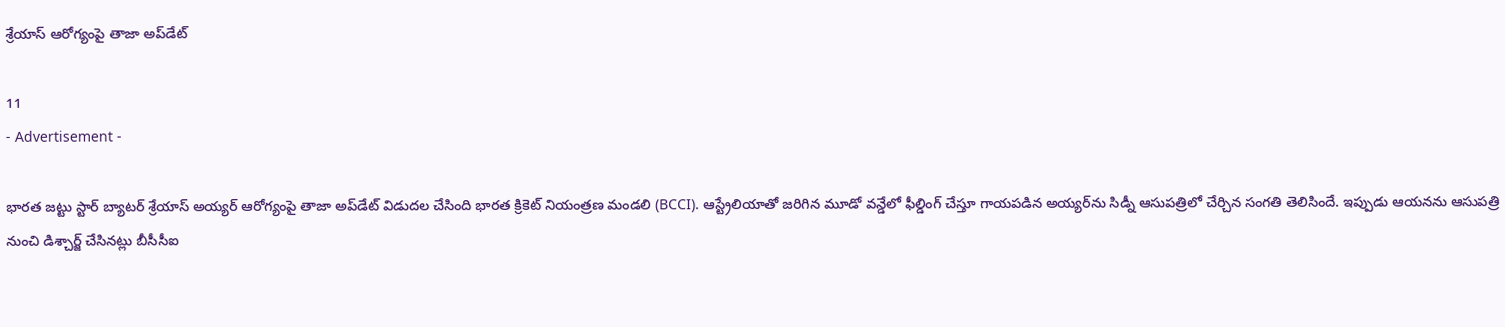శ్రేయాస్ ఆరోగ్యంపై తాజా అప్‌డేట్

11
- Advertisement -

భారత జట్టు స్టార్ బ్యాటర్ శ్రేయాస్ అయ్యర్ ఆరోగ్యంపై తాజా అప్‌డేట్ విడుదల చేసింది భారత క్రికెట్ నియంత్రణ మండలి (BCCI). ఆస్ట్రేలియాతో జరిగిన మూడో వన్డేలో ఫీల్డింగ్ చేస్తూ గాయపడిన అయ్యర్‌ను సిడ్నీ ఆసుపత్రిలో చేర్చిన సంగతి తెలిసిందే. ఇప్పుడు ఆయనను ఆసుపత్రి నుంచి డిశ్చార్జ్ చేసినట్లు బీసీసీఐ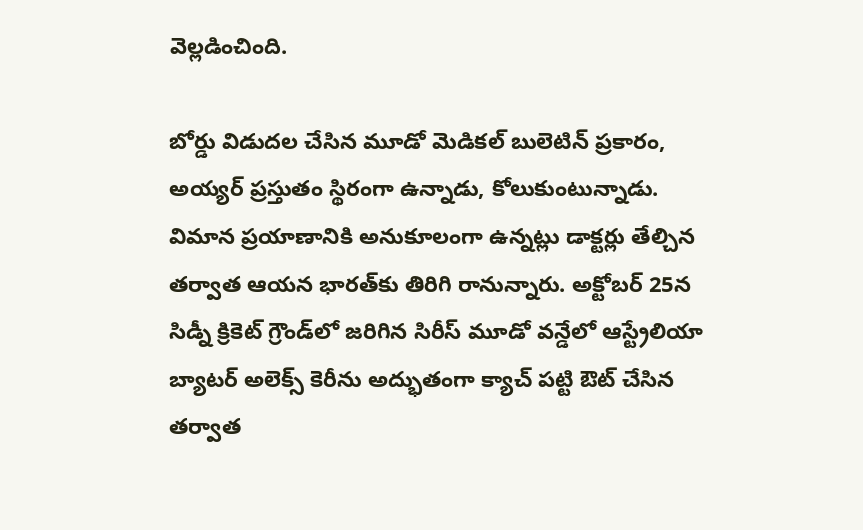వెల్లడించింది.

బోర్డు విడుదల చేసిన మూడో మెడికల్ బులెటిన్ ప్రకారం, అయ్యర్ ప్రస్తుతం స్థిరంగా ఉన్నాడు, కోలుకుంటున్నాడు. విమాన ప్రయాణానికి అనుకూలంగా ఉన్నట్లు డాక్టర్లు తేల్చిన తర్వాత ఆయన భారత్‌కు తిరిగి రానున్నారు. అక్టోబర్ 25న సిడ్నీ క్రికెట్ గ్రౌండ్‌లో జరిగిన సిరీస్ మూడో వన్డేలో ఆస్ట్రేలియా బ్యాటర్ అలెక్స్ కెరీను అద్భుతంగా క్యాచ్ పట్టి ఔట్ చేసిన తర్వాత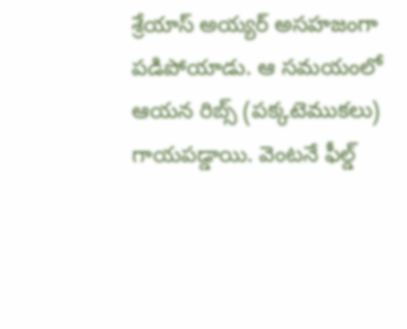శ్రేయాస్ అయ్యర్ అసహజంగా పడిపోయాడు. ఆ సమయంలో ఆయన రిబ్స్ (పక్కటెముకలు) గాయపడ్డాయి. వెంటనే ఫీల్డ్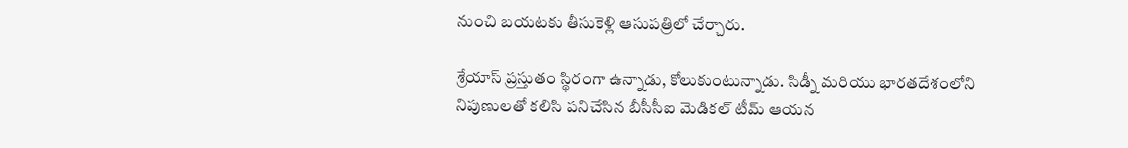నుంచి బయటకు తీసుకెళ్లి ఆసుపత్రిలో చేర్చారు.

శ్రేయాస్ ప్రస్తుతం స్థిరంగా ఉన్నాడు, కోలుకుంటున్నాడు. సిడ్నీ మరియు భారతదేశంలోని నిపుణులతో కలిసి పనిచేసిన బీసీసీఐ మెడికల్ టీమ్ ఆయన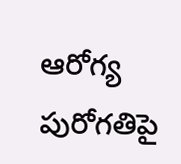ఆరోగ్య పురోగతిపై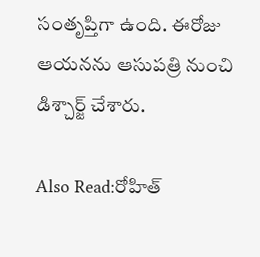సంతృప్తిగా ఉంది. ఈరోజు ఆయనను ఆసుపత్రి నుంచి డిశ్చార్జ్ చేశారు.

Also Read:రోహిత్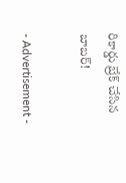రికార్డు బ్రేక్ చేసిన బాబర్!

- Advertisement -